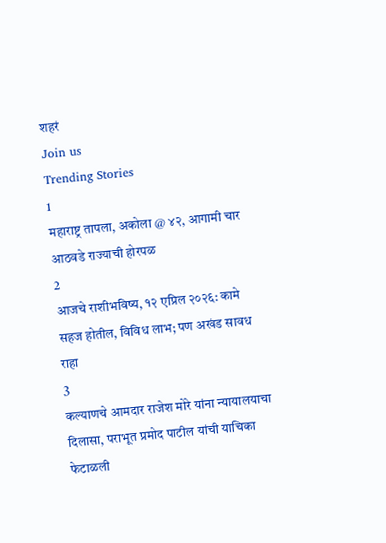शहरं
Join us
Trending Stories
1
महाराष्ट्र तापला, अकोला @ ४२, आगामी चार आठवडे राज्याची होरपळ
2
आजचे राशीभविष्य, १२ एप्रिल २०२६: कामे सहज होतील, विविध लाभ; पण अखंड सावध राहा
3
कल्याणचे आमदार राजेश मोरे यांना न्यायालयाचा दिलासा, पराभूत प्रमोद पाटील यांची याचिका फेटाळली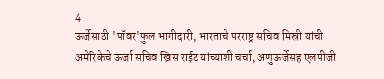4
ऊर्जेसाठी 'पॉवर'फुल भागीदारी, भारताचे परराष्ट्र सचिव मिस्री यांची अमेरिकेचे ऊर्जा सचिव ख्रिस राईट यांच्याशी चर्चा, अणुऊर्जेसह एलपीजी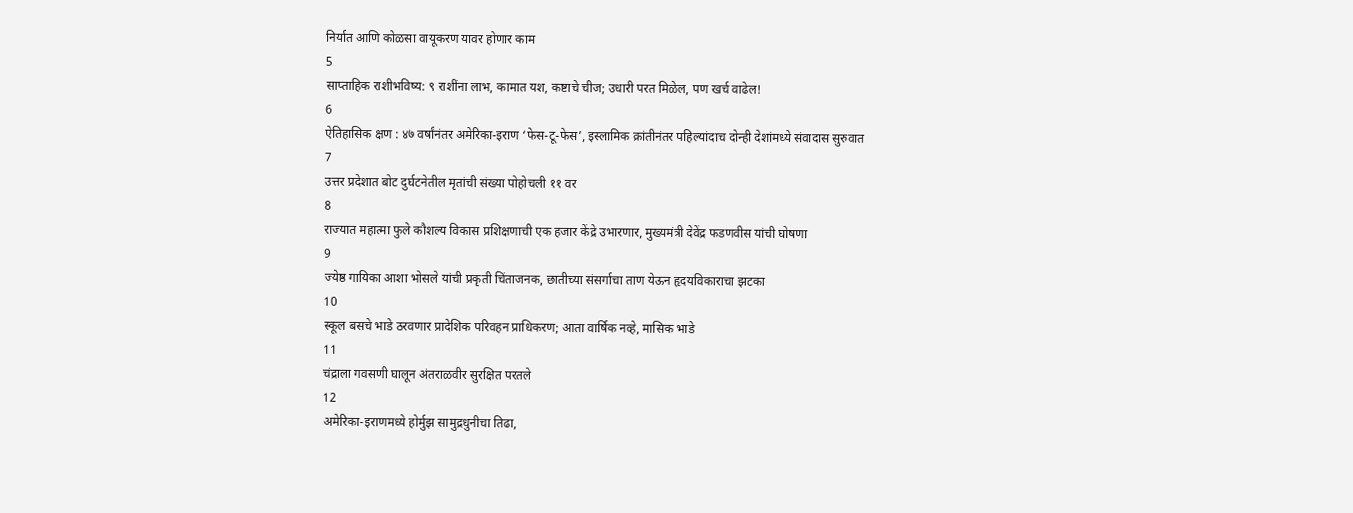निर्यात आणि कोळसा वायूकरण यावर होणार काम
5
साप्ताहिक राशीभविष्य: ९ राशींना लाभ, कामात यश, कष्टाचे चीज; उधारी परत मिळेल, पण खर्च वाढेल!
6
ऐतिहासिक क्षण : ४७ वर्षांनंतर अमेरिका-इराण ‘फेस-टू-फेस’, इस्लामिक क्रांतीनंतर पहिल्यांदाच दोन्ही देशांमध्ये संवादास सुरुवात
7
उत्तर प्रदेशात बोट दुर्घटनेतील मृतांची संख्या पोहोचली ११ वर
8
राज्यात महात्मा फुले कौशल्य विकास प्रशिक्षणाची एक हजार केंद्रे उभारणार, मुख्यमंत्री देवेंद्र फडणवीस यांची घोषणा
9
ज्येष्ठ गायिका आशा भोसले यांची प्रकृती चिंताजनक, छातीच्या संसर्गाचा ताण येऊन हृदयविकाराचा झटका
10
स्कूल बसचे भाडे ठरवणार प्रादेशिक परिवहन प्राधिकरण; आता वार्षिक नव्हे, मासिक भाडे
11
चंद्राला गवसणी घालून अंतराळवीर सुरक्षित परतले
12
अमेरिका-इराणमध्ये होर्मुझ सामुद्रधुनीचा तिढा,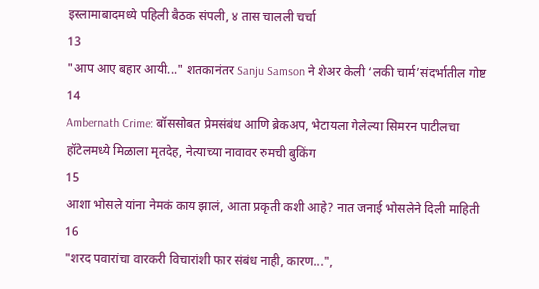इस्लामाबादमध्ये पहिली बैठक संपली, ४ तास चालली चर्चा
13
"आप आए बहार आयी..." शतकानंतर Sanju Samson ने शेअर केली ‘लकी चार्म’संदर्भातील गोष्ट
14
Ambernath Crime: बॉससोबत प्रेमसंबंध आणि ब्रेकअप, भेटायला गेलेल्या सिमरन पाटीलचा हॉटेलमध्ये मिळाला मृतदेह, नेत्याच्या नावावर रुमची बुकिंग
15
आशा भोसले यांना नेमकं काय झालं, आता प्रकृती कशी आहे? नात जनाई भोसलेने दिली माहिती
16
"शरद पवारांचा वारकरी विचारांशी फार संबंध नाही, कारण...",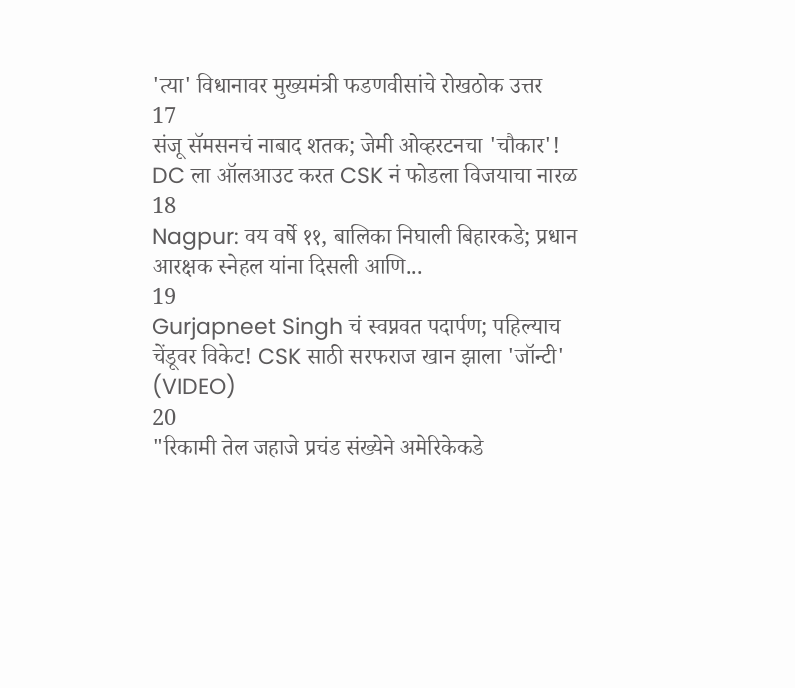'त्या' विधानावर मुख्यमंत्री फडणवीसांचे रोखठोक उत्तर
17
संजू सॅमसनचं नाबाद शतक; जेमी ओव्हरटनचा 'चौकार'! DC ला ऑलआउट करत CSK नं फोडला विजयाचा नारळ
18
Nagpur: वय वर्षे ११, बालिका निघाली बिहारकडे; प्रधान आरक्षक स्नेहल यांना दिसली आणि...
19
Gurjapneet Singh चं स्वप्नवत पदार्पण; पहिल्याच चेंडूवर विकेट! CSK साठी सरफराज खान झाला 'जॉन्टी' (VIDEO)
20
"रिकामी तेल जहाजे प्रचंड संख्येने अमेरिकेकडे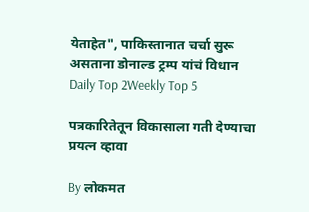येताहेत", पाकिस्तानात चर्चा सुरू असताना डोनाल्ड ट्रम्प यांचं विधान
Daily Top 2Weekly Top 5

पत्रकारितेतून विकासाला गती देण्याचा प्रयत्न व्हावा

By लोकमत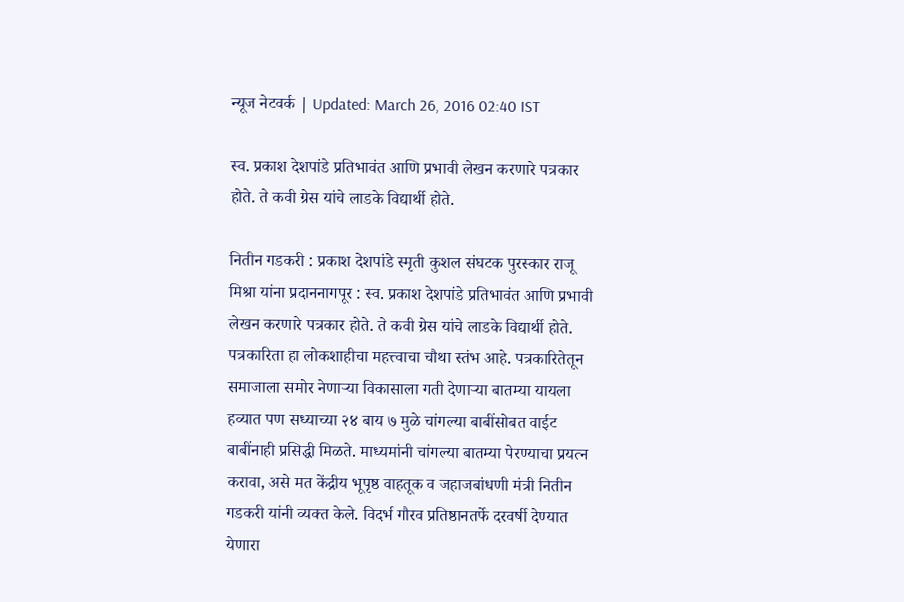न्यूज नेटवर्क | Updated: March 26, 2016 02:40 IST

स्व. प्रकाश देशपांडे प्रतिभावंत आणि प्रभावी लेखन करणारे पत्रकार होते. ते कवी ग्रेस यांचे लाडके विद्यार्थी होते.

नितीन गडकरी : प्रकाश देशपांडे स्मृती कुशल संघटक पुरस्कार राजू मिश्रा यांना प्रदाननागपूर : स्व. प्रकाश देशपांडे प्रतिभावंत आणि प्रभावी लेखन करणारे पत्रकार होते. ते कवी ग्रेस यांचे लाडके विद्यार्थी होते. पत्रकारिता हा लोकशाहीचा महत्त्वाचा चौथा स्तंभ आहे. पत्रकारितेतून समाजाला समोर नेणाऱ्या विकासाला गती देणाऱ्या बातम्या यायला हव्यात पण सध्याच्या २४ बाय ७ मुळे चांगल्या बाबींसोबत वाईट बाबींनाही प्रसिद्धी मिळते. माध्यमांनी चांगल्या बातम्या पेरण्याचा प्रयत्न करावा, असे मत केंद्रीय भूपृष्ठ वाहतूक व जहाजबांधणी मंत्री नितीन गडकरी यांनी व्यक्त केले. विदर्भ गौरव प्रतिष्ठानतर्फे दरवर्षी देण्यात येणारा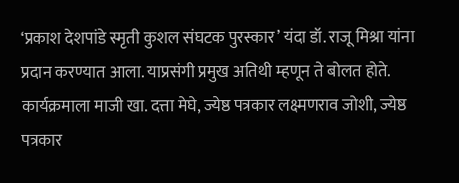‘प्रकाश देशपांडे स्मृती कुशल संघटक पुरस्कार’ यंदा डॉ. राजू मिश्रा यांना प्रदान करण्यात आला. याप्रसंगी प्रमुख अतिथी म्हणून ते बोलत होते. कार्यक्रमाला माजी खा. दत्ता मेघे, ज्येष्ठ पत्रकार लक्ष्मणराव जोशी, ज्येष्ठ पत्रकार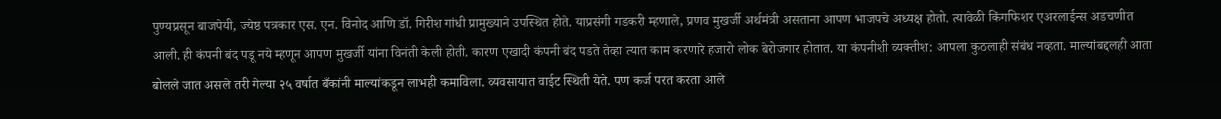पुण्यप्रसून बाजपेयी, ज्येष्ठ पत्रकार एस. एन. विनोद आणि डॉ. गिरीश गांधी प्रामुख्याने उपस्थित होते. याप्रसंगी गडकरी म्हणाले, प्रणव मुखर्जी अर्थमंत्री असताना आपण भाजपचे अध्यक्ष होतो. त्यावेळी किंगफिशर एअरलाईन्स अडचणीत आली. ही कंपनी बंद पडू नये म्हणून आपण मुखर्जी यांना विनंती केली होती. कारण एखादी कंपनी बंद पडते तेव्हा त्यात काम करणारे हजारो लोक बेरोजगार होतात. या कंपनीशी व्यक्तीश: आपला कुठलाही संबंध नव्हता. माल्यांबद्दलही आता बोलले जात असले तरी गेल्या २५ वर्षात बँकांनी माल्यांकडून लाभही कमाविला. व्यवसायात वाईट स्थिती येते. पण कर्ज परत करता आले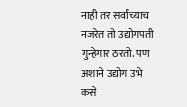नाही तर सर्वांच्याच नजरेत तो उद्योगपती गुन्हेगार ठरतो. पण अशाने उद्योग उभे कसे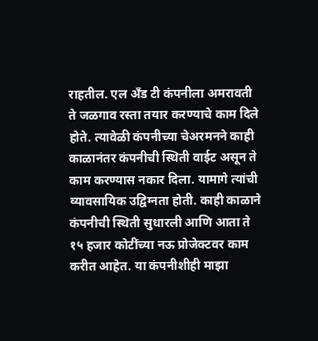राहतील. एल अँड टी कंपनीला अमरावती ते जळगाव रस्ता तयार करण्याचे काम दिले होते. त्यावेळी कंपनीच्या चेअरमनने काही काळानंतर कंपनीची स्थिती वाईट असून ते काम करण्यास नकार दिला. यामागे त्यांची व्यावसायिक उद्विग्नता होती. काही काळाने कंपनीची स्थिती सुधारली आणि आता ते १५ हजार कोटींच्या नऊ प्रोजेक्टवर काम करीत आहेत. या कंपनीशीही माझा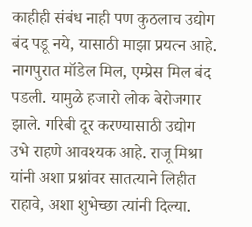काहीही संबंध नाही पण कुठलाच उद्योग बंद पडू नये, यासाठी माझा प्रयत्न आहे. नागपुरात मॉडेल मिल, एम्प्रेस मिल बंद पडली. यामुळे हजारो लोक बेरोजगार झाले. गरिबी दूर करण्यासाठी उद्योग उभे राहणे आवश्यक आहे. राजू मिश्रा यांनी अशा प्रश्नांवर सातत्याने लिहीत राहावे, अशा शुभेच्छा त्यांनी दिल्या.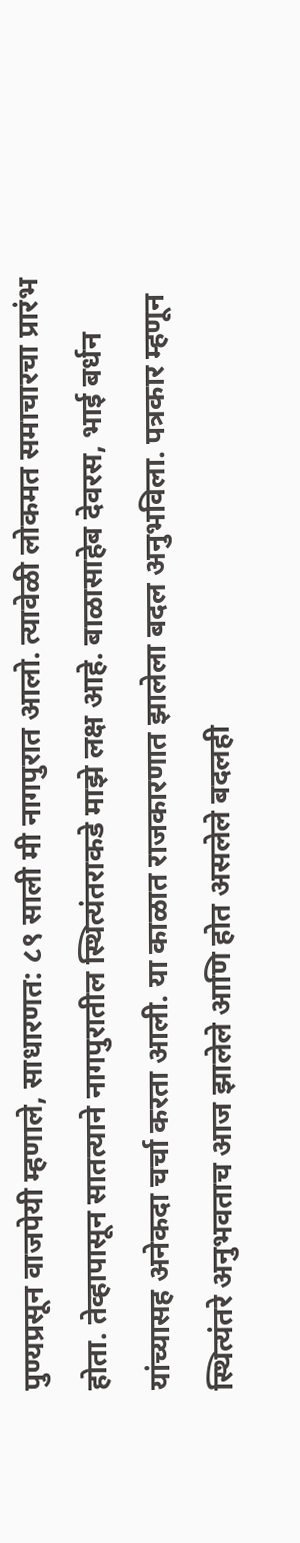पुण्यप्रसून वाजपेयी म्हणाले, साधारणत: ८९ साली मी नागपुरात आलो. त्यावेळी लोकमत समाचारचा प्रारंभ होता. तेव्हापासून सातत्याने नागपुरातील स्थित्यंतराकडे माझे लक्ष आहे. बाळासाहेब देवरस, भाई बर्धन यांच्यासह अनेकदा चर्चा करता आली. या काळात राजकारणात झालेला बदल अनुभविला. पत्रकार म्हणून स्थित्यंतरे अनुभवताच आज झालेले आणि होत असलेले बदलही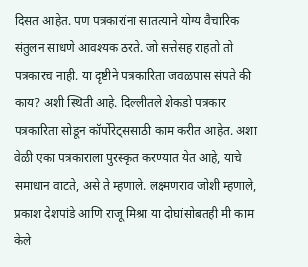दिसत आहेत. पण पत्रकारांना सातत्याने योग्य वैचारिक संतुलन साधणे आवश्यक ठरते. जो सत्तेसह राहतो तो पत्रकारच नाही. या दृष्टीने पत्रकारिता जवळपास संपते की काय? अशी स्थिती आहे. दिल्लीतले शेकडो पत्रकार पत्रकारिता सोडून कॉर्पोरेट्ससाठी काम करीत आहेत. अशा वेळी एका पत्रकाराला पुरस्कृत करण्यात येत आहे, याचे समाधान वाटते, असे ते म्हणाले. लक्ष्मणराव जोशी म्हणाले, प्रकाश देशपांडे आणि राजू मिश्रा या दोघांसोबतही मी काम केले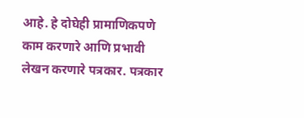आहे. हे दोघेही प्रामाणिकपणे काम करणारे आणि प्रभावी लेखन करणारे पत्रकार. पत्रकार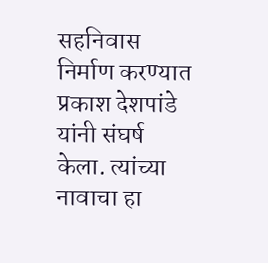सहनिवास निर्माण करण्यात प्रकाश देशपांडे यांनी संघर्ष केला. त्यांच्या नावाचा हा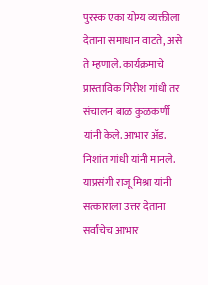पुरस्क एका योग्य व्यक्तीला देताना समाधान वाटते, असे ते म्हणाले. कार्यक्रमाचे प्रास्ताविक गिरीश गांधी तर संचालन बाळ कुळकर्णी यांनी केले. आभार अ‍ॅड. निशांत गांधी यांनी मानले. याप्रसंगी राजू मिश्रा यांनी सत्काराला उत्तर देताना सर्वांचेच आभार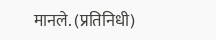मानले. (प्रतिनिधी)